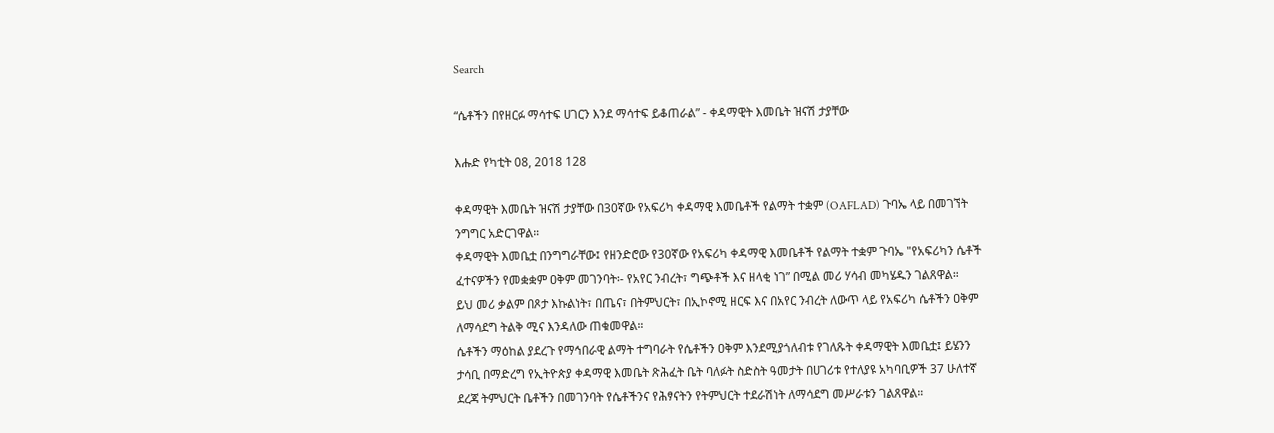Search

“ሴቶችን በየዘርፉ ማሳተፍ ሀገርን እንደ ማሳተፍ ይቆጠራል” - ቀዳማዊት እመቤት ዝናሽ ታያቸው

እሑድ የካቲት 08, 2018 128

ቀዳማዊት እመቤት ዝናሽ ታያቸው በ30ኛው የአፍሪካ ቀዳማዊ እመቤቶች የልማት ተቋም (OAFLAD) ጉባኤ ላይ በመገኘት ንግግር አድርገዋል።
ቀዳማዊት እመቤቷ በንግግራቸው፤ የዘንድሮው የ30ኛው የአፍሪካ ቀዳማዊ እመቤቶች የልማት ተቋም ጉባኤ "የአፍሪካን ሴቶች ፈተናዎችን የመቋቋም ዐቅም መገንባት፡- የአየር ንብረት፣ ግጭቶች እና ዘላቂ ነገ” በሚል መሪ ሃሳብ መካሄዱን ገልጸዋል።
ይህ መሪ ቃልም በጾታ እኩልነት፣ በጤና፣ በትምህርት፣ በኢኮኖሚ ዘርፍ እና በአየር ንብረት ለውጥ ላይ የአፍሪካ ሴቶችን ዐቅም ለማሳደግ ትልቅ ሚና እንዳለው ጠቁመዋል።
ሴቶችን ማዕከል ያደረጉ የማኅበራዊ ልማት ተግባራት የሴቶችን ዐቅም እንደሚያጎለብቱ የገለጹት ቀዳማዊት እመቤቷ፤ ይሄንን ታሳቢ በማድረግ የኢትዮጵያ ቀዳማዊ እመቤት ጽሕፈት ቤት ባለፉት ስድስት ዓመታት በሀገሪቱ የተለያዩ አካባቢዎች 37 ሁለተኛ ደረጃ ትምህርት ቤቶችን በመገንባት የሴቶችንና የሕፃናትን የትምህርት ተደራሽነት ለማሳደግ መሥራቱን ገልጸዋል።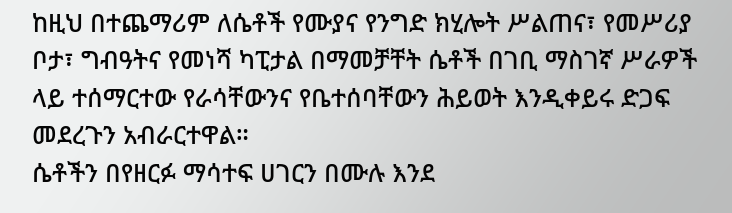ከዚህ በተጨማሪም ለሴቶች የሙያና የንግድ ክሂሎት ሥልጠና፣ የመሥሪያ ቦታ፣ ግብዓትና የመነሻ ካፒታል በማመቻቸት ሴቶች በገቢ ማስገኛ ሥራዎች ላይ ተሰማርተው የራሳቸውንና የቤተሰባቸውን ሕይወት እንዲቀይሩ ድጋፍ መደረጉን አብራርተዋል።
ሴቶችን በየዘርፉ ማሳተፍ ሀገርን በሙሉ እንደ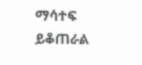ማሳተፍ ይቆጠራል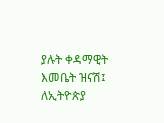ያሉት ቀዳማዊት እመቤት ዝናሽ፤ ለኢትዮጵያ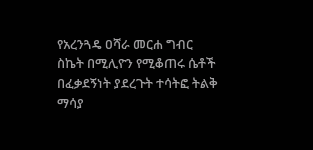የአረንጓዴ ዐሻራ መርሐ ግብር ስኬት በሚሊዮን የሚቆጠሩ ሴቶች በፈቃደኝነት ያደረጉት ተሳትፎ ትልቅ ማሳያ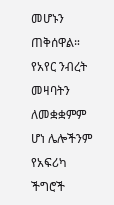መሆኑን ጠቅሰዋል።
የአየር ንብረት መዛባትን ለመቋቋምም ሆነ ሌሎችንም የአፍሪካ ችግሮች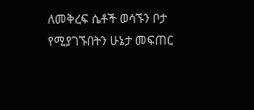ለመቅረፍ ሴቶች ወሳኙን ቦታ የሚያገኙበትን ሁኔታ መፍጠር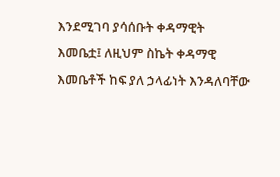እንደሚገባ ያሳሰቡት ቀዳማዊት እመቤቷ፤ ለዚህም ስኬት ቀዳማዊ እመቤቶች ከፍ ያለ ኃላፊነት እንዳለባቸው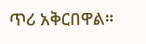ጥሪ አቅርበዋል።